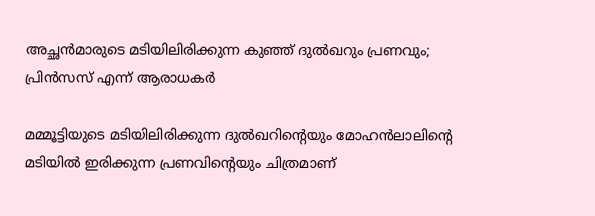അച്ഛന്‍മാരുടെ മടിയിലിരിക്കുന്ന കുഞ്ഞ് ദുല്‍ഖറും പ്രണവും; പ്രിന്‍സസ് എന്ന് ആരാധകര്‍

മമ്മൂട്ടിയുടെ മടിയിലിരിക്കുന്ന ദുല്‍ഖറിന്‍റെയും മോഹന്‍ലാലിന്‍റെ മടിയില്‍ ഇരിക്കുന്ന പ്രണവിന്‍റെയും ചിത്രമാണ്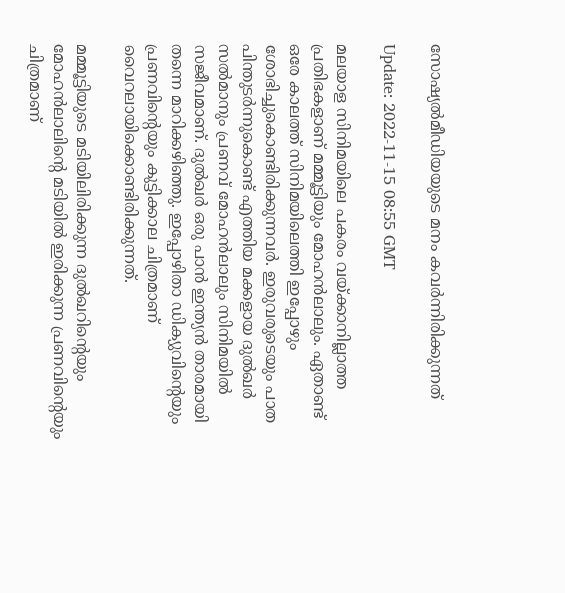സോഷ്യല്‍മീഡിയയുടെ മനം കവര്‍ന്നിരിക്കുന്നത്

Update: 2022-11-15 08:55 GMT

മലയാള സിനിമയിലെ പകരം വയ്ക്കാനില്ലാത്ത പ്രതിഭകളാണ് മമ്മൂട്ടിയും മോഹന്‍ലാലും. ഏതാണ്ട് ഒരേ കാലത്ത് സിനിമയിലെത്തി ഇപ്പോഴും ശോഭിച്ചുകൊണ്ടിരിക്കുന്നവര്‍. ഇരുവരുടെയും പാത പിന്തുടര്‍ന്നുകൊണ്ട് എത്തിയ മക്കളായ ദുല്‍ഖര്‍ സല്‍മാനും പ്രണവ് മോഹന്‍ലാലും സിനിമയില്‍ സജീവമാണ്. ദുല്‍ഖര്‍ ഒരു പാന്‍ ഇന്ത്യന്‍ താരമായി തന്നെ മാറിക്കഴിഞ്ഞു. ഇപ്പോഴിതാ ഡിക്യുവിന്‍റെയും പ്രണവിന്‍റെയും കുട്ടിക്കാല ചിത്രമാണ് വൈറലായിക്കൊണ്ടിരിക്കുന്നത്.

മമ്മൂട്ടിയുടെ മടിയിലിരിക്കുന്ന ദുല്‍ഖറിന്‍റെയും മോഹന്‍ലാലിന്‍റെ മടിയില്‍ ഇരിക്കുന്ന പ്രണവിന്‍റെയും ചിത്രമാണ്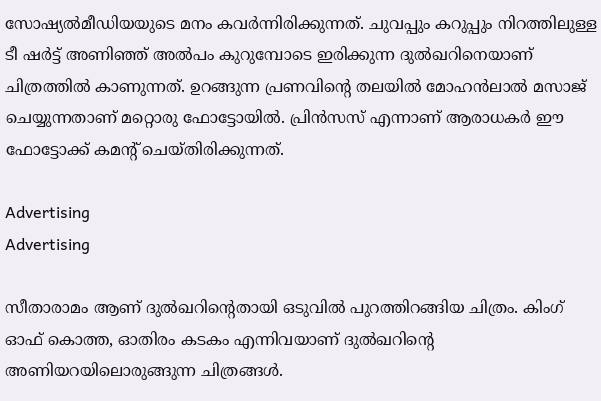സോഷ്യല്‍മീഡിയയുടെ മനം കവര്‍ന്നിരിക്കുന്നത്. ചുവപ്പും കറുപ്പും നിറത്തിലുള്ള ടീ ഷര്‍ട്ട് അണിഞ്ഞ് അല്‍പം കുറുമ്പോടെ ഇരിക്കുന്ന ദുല്‍ഖറിനെയാണ് ചിത്രത്തില്‍ കാണുന്നത്. ഉറങ്ങുന്ന പ്രണവിന്‍റെ തലയില്‍ മോഹന്‍ലാല്‍ മസാജ് ചെയ്യുന്നതാണ് മറ്റൊരു ഫോട്ടോയില്‍. പ്രിന്‍സസ് എന്നാണ് ആരാധകര്‍ ഈ ഫോട്ടോക്ക് കമന്‍റ് ചെയ്തിരിക്കുന്നത്.

Advertising
Advertising

സീതാരാമം ആണ് ദുല്‍ഖറിന്‍റെതായി ഒടുവില്‍ പുറത്തിറങ്ങിയ ചിത്രം. കിംഗ് ഓഫ് കൊത്ത, ഓതിരം കടകം എന്നിവയാണ് ദുല്‍ഖറിന്‍റെ അണിയറയിലൊരുങ്ങുന്ന ചിത്രങ്ങള്‍.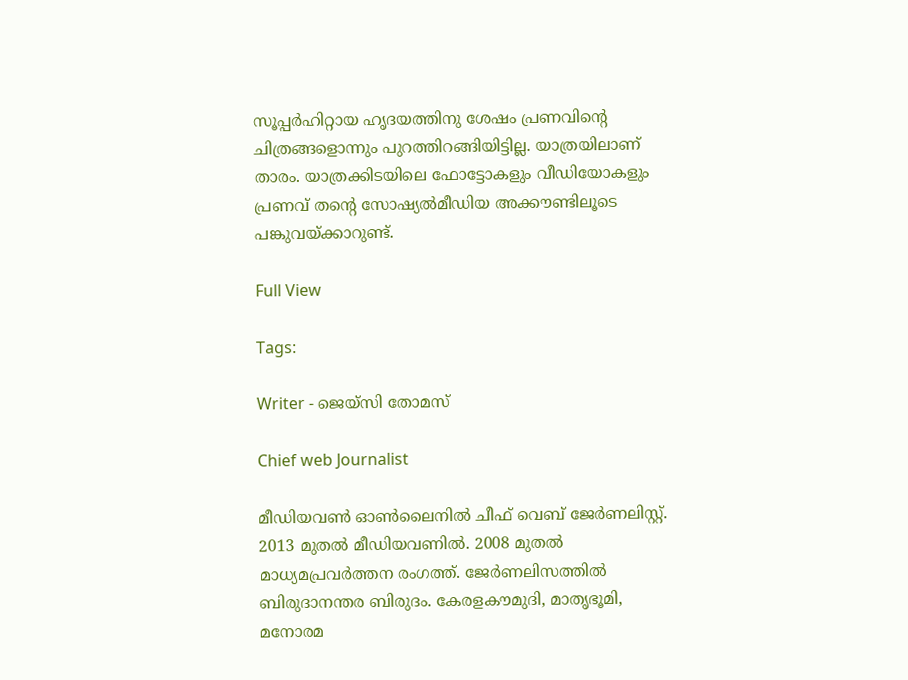സൂപ്പര്‍ഹിറ്റായ ഹൃദയത്തിനു ശേഷം പ്രണവിന്‍റെ ചിത്രങ്ങളൊന്നും പുറത്തിറങ്ങിയിട്ടില്ല. യാത്രയിലാണ് താരം. യാത്രക്കിടയിലെ ഫോട്ടോകളും വീഡിയോകളും പ്രണവ് തന്‍റെ സോഷ്യല്‍മീഡിയ അക്കൗണ്ടിലൂടെ പങ്കുവയ്ക്കാറുണ്ട്.

Full View

Tags:

Writer - ജെയ്സി തോമസ്

Chief web Journalist

മീഡിയവൺ ഓൺലൈനിൽ ചീഫ് വെബ് ജേർണലിസ്റ്റ്. 2013 മുതൽ മീഡിയവണിൽ. 2008 മുതൽ മാധ്യമപ്രവർത്തന രംഗത്ത്. ജേർണലിസത്തിൽ ബിരുദാനന്തര ബിരുദം. കേരളകൗമുദി, മാതൃഭൂമി, മനോരമ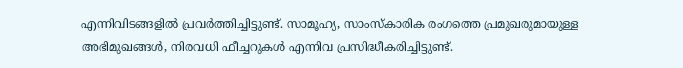എന്നിവിടങ്ങളിൽ പ്രവർത്തിച്ചിട്ടുണ്ട്. സാമൂഹ്യ, സാംസ്‌കാരിക രംഗത്തെ പ്രമുഖരുമായുള്ള അഭിമുഖങ്ങൾ, നിരവധി ഫീച്ചറുകൾ എന്നിവ പ്രസിദ്ധീകരിച്ചിട്ടുണ്ട്.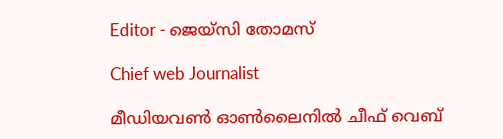Editor - ജെയ്സി തോമസ്

Chief web Journalist

മീഡിയവൺ ഓൺലൈനിൽ ചീഫ് വെബ്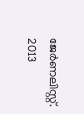ജേർണലിസ്റ്റ്. 2013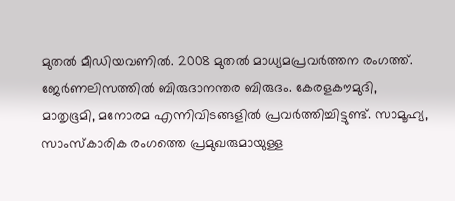മുതൽ മീഡിയവണിൽ. 2008 മുതൽ മാധ്യമപ്രവർത്തന രംഗത്ത്. ജേർണലിസത്തിൽ ബിരുദാനന്തര ബിരുദം. കേരളകൗമുദി, മാതൃഭൂമി, മനോരമ എന്നിവിടങ്ങളിൽ പ്രവർത്തിച്ചിട്ടുണ്ട്. സാമൂഹ്യ, സാംസ്‌കാരിക രംഗത്തെ പ്രമുഖരുമായുള്ള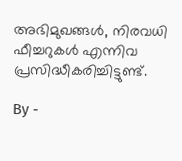അഭിമുഖങ്ങൾ, നിരവധി ഫീച്ചറുകൾ എന്നിവ പ്രസിദ്ധീകരിച്ചിട്ടുണ്ട്.

By -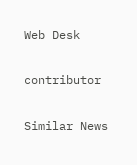Web Desk

contributor

Similar News